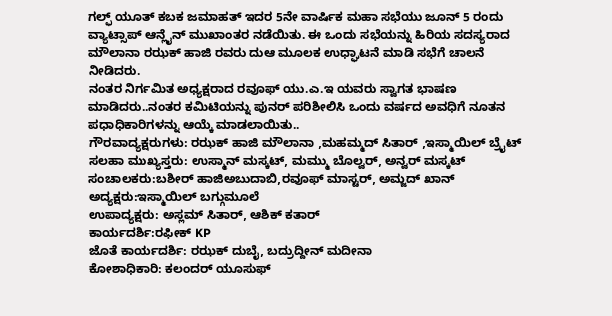ಗಲ್ಫ್ ಯೂತ್ ಕಬಕ ಜಮಾಹತ್ ಇದರ 5ನೇ ವಾರ್ಷಿಕ ಮಹಾ ಸಭೆಯು ಜೂನ್ 5 ರಂದು ವ್ಯಾಟ್ಸಾಪ್ ಆನ್ಲೈನ್ ಮುಖಾಂತರ ನಡೆಯಿತು. ಈ ಒಂದು ಸಭೆಯನ್ನು ಹಿರಿಯ ಸದಸ್ಯರಾದ ಮೌಲಾನಾ ರಝಕ್ ಹಾಜಿ ರವರು ದುಆ ಮೂಲಕ ಉಧ್ಘಾಟನೆ ಮಾಡಿ ಸಭೆಗೆ ಚಾಲನೆ ನೀಡಿದರು.
ನಂತರ ನಿರ್ಗಮಿತ ಅಧ್ಯಕ್ಷರಾದ ರವೂಫ್ ಯು.ಎ.ಇ ಯವರು ಸ್ವಾಗತ ಭಾಷಣ ಮಾಡಿದರು..ನಂತರ ಕಮಿಟಿಯನ್ನು ಪುನರ್ ಪರಿಶೀಲಿಸಿ ಒಂದು ವರ್ಷದ ಅವಧಿಗೆ ನೂತನ ಪಧಾಧಿಕಾರಿಗಳನ್ನು ಆಯ್ಕೆ ಮಾಡಲಾಯಿತು..
ಗೌರವಾದ್ಯಕ್ಷರುಗಳು: ರಝಕ್ ಹಾಜಿ ಮೌಲಾನಾ ,ಮಹಮ್ಮದ್ ಸಿತಾರ್ ,ಇಸ್ಮಾಯಿಲ್ ಬ್ರೈಟ್
ಸಲಹಾ ಮುಖ್ಯಸ್ತರು: ಉಸ್ಮಾನ್ ಮಸ್ಕಟ್, ಮಮ್ಮು ಬೊಲ್ವರ್, ಅನ್ವರ್ ಮಸ್ಕಟ್
ಸಂಚಾಲಕರು:ಬಶೀರ್ ಹಾಜಿಅಬುದಾಬಿ,ರವೂಫ್ ಮಾಸ್ಟರ್, ಅಮ್ಜದ್ ಖಾನ್
ಅದ್ಯಕ್ಷರು:ಇಸ್ಮಾಯಿಲ್ ಬಗ್ಗುಮೂಲೆ
ಉಪಾದ್ಯಕ್ಷರು: ಅಸ್ಲಮ್ ಸಿತಾರ್, ಆಶಿಕ್ ಕತಾರ್
ಕಾರ್ಯದರ್ಶಿ:ರಫೀಕ್ KP
ಜೊತೆ ಕಾರ್ಯದರ್ಶಿ: ರಝಕ್ ದುಬೈ, ಬದ್ರುದ್ದೀನ್ ಮದೀನಾ
ಕೋಶಾಧಿಕಾರಿ: ಕಲಂದರ್ ಯೂಸುಫ್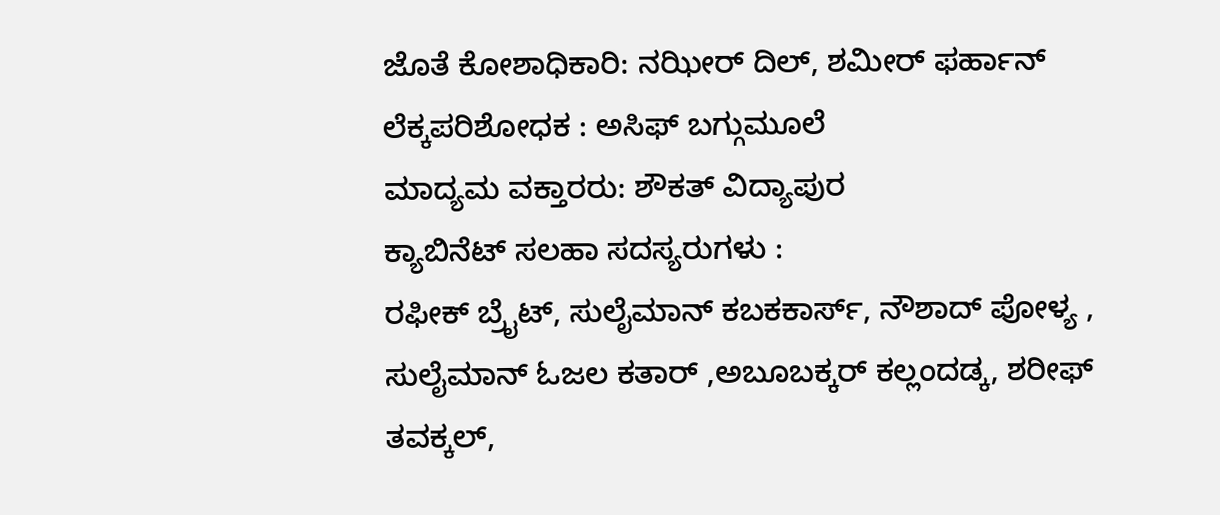ಜೊತೆ ಕೋಶಾಧಿಕಾರಿ: ನಝೀರ್ ದಿಲ್, ಶಮೀರ್ ಫರ್ಹಾನ್
ಲೆಕ್ಕಪರಿಶೋಧಕ : ಅಸಿಫ್ ಬಗ್ಗುಮೂಲೆ
ಮಾದ್ಯಮ ವಕ್ತಾರರು: ಶೌಕತ್ ವಿದ್ಯಾಪುರ
ಕ್ಯಾಬಿನೆಟ್ ಸಲಹಾ ಸದಸ್ಯರುಗಳು :
ರಫೀಕ್ ಬ್ರೈಟ್, ಸುಲೈಮಾನ್ ಕಬಕಕಾರ್ಸ್, ನೌಶಾದ್ ಪೋಳ್ಯ , ಸುಲೈಮಾನ್ ಓಜಲ ಕತಾರ್ ,ಅಬೂಬಕ್ಕರ್ ಕಲ್ಲಂದಡ್ಕ, ಶರೀಫ್ ತವಕ್ಕಲ್,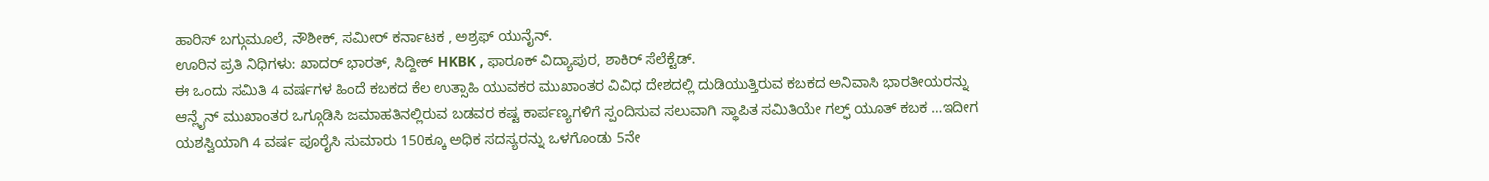ಹಾರಿಸ್ ಬಗ್ಗುಮೂಲೆ, ನೌಶೀಕ್, ಸಮೀರ್ ಕರ್ನಾಟಕ , ಅಶ್ರಫ್ ಯುನೈನ್.
ಊರಿನ ಪ್ರತಿ ನಿಧಿಗಳು: ಖಾದರ್ ಭಾರತ್, ಸಿದ್ದೀಕ್ HKBK , ಫಾರೂಕ್ ವಿದ್ಯಾಪುರ, ಶಾಕಿರ್ ಸೆಲೆಕ್ಟೆಡ್.
ಈ ಒಂದು ಸಮಿತಿ 4 ವರ್ಷಗಳ ಹಿಂದೆ ಕಬಕದ ಕೆಲ ಉತ್ಸಾಹಿ ಯುವಕರ ಮುಖಾಂತರ ವಿವಿಧ ದೇಶದಲ್ಲಿ ದುಡಿಯುತ್ತಿರುವ ಕಬಕದ ಅನಿವಾಸಿ ಭಾರತೀಯರನ್ನು ಆನ್ಲೈನ್ ಮುಖಾಂತರ ಒಗ್ಗೂಡಿಸಿ ಜಮಾಹತಿನಲ್ಲಿರುವ ಬಡವರ ಕಷ್ಟ ಕಾರ್ಪಣ್ಯಗಳಿಗೆ ಸ್ಪಂದಿಸುವ ಸಲುವಾಗಿ ಸ್ಥಾಪಿತ ಸಮಿತಿಯೇ ಗಲ್ಫ್ ಯೂತ್ ಕಬಕ …ಇದೀಗ ಯಶಸ್ವಿಯಾಗಿ 4 ವರ್ಷ ಪೂರೈಸಿ ಸುಮಾರು 150ಕ್ಕೂ ಅಧಿಕ ಸದಸ್ಯರನ್ನು ಒಳಗೊಂಡು 5ನೇ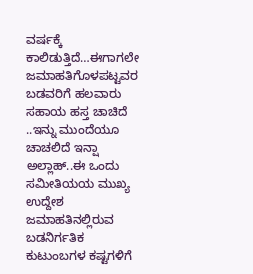ವರ್ಷಕ್ಕೆ ಕಾಲಿಡುತ್ತಿದೆ…ಈಗಾಗಲೇ ಜಮಾಹತಿಗೊಳಪಟ್ಟವರ ಬಡವರಿಗೆ ಹಲವಾರು ಸಹಾಯ ಹಸ್ತ ಚಾಚಿದೆ ..ಇನ್ನು ಮುಂದೆಯೂ ಚಾಚಲಿದೆ ಇನ್ಷಾ ಅಲ್ಲಾಹ್..ಈ ಒಂದು ಸಮೀತಿಯಯ ಮುಖ್ಯ ಉದ್ದೇಶ ಜಮಾಹತಿನಲ್ಲಿರುವ ಬಡನಿರ್ಗತಿಕ ಕುಟುಂಬಗಳ ಕಷ್ಟಗಳಿಗೆ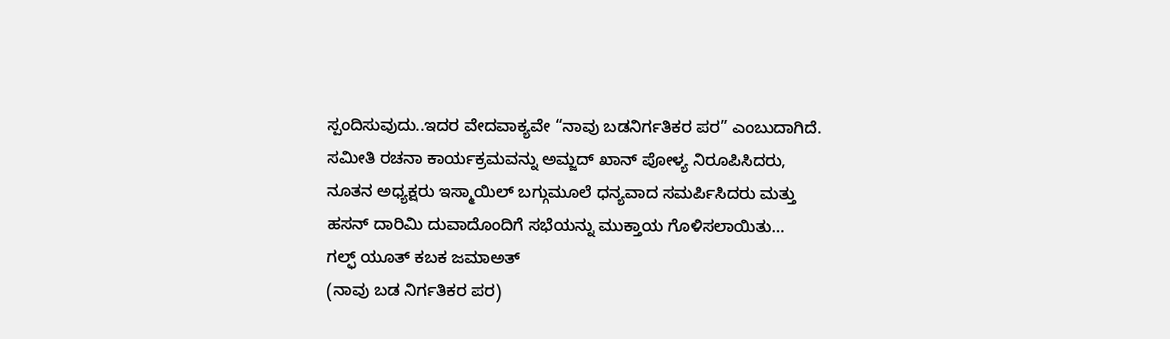ಸ್ಪಂದಿಸುವುದು..ಇದರ ವೇದವಾಕ್ಯವೇ “ನಾವು ಬಡನಿರ್ಗತಿಕರ ಪರ” ಎಂಬುದಾಗಿದೆ.
ಸಮೀತಿ ರಚನಾ ಕಾರ್ಯಕ್ರಮವನ್ನು ಅಮ್ಜದ್ ಖಾನ್ ಪೋಳ್ಯ ನಿರೂಪಿಸಿದರು, ನೂತನ ಅಧ್ಯಕ್ಷರು ಇಸ್ಮಾಯಿಲ್ ಬಗ್ಗುಮೂಲೆ ಧನ್ಯವಾದ ಸಮರ್ಪಿಸಿದರು ಮತ್ತು ಹಸನ್ ದಾರಿಮಿ ದುವಾದೊಂದಿಗೆ ಸಭೆಯನ್ನು ಮುಕ್ತಾಯ ಗೊಳಿಸಲಾಯಿತು…
ಗಲ್ಫ್ ಯೂತ್ ಕಬಕ ಜಮಾಅತ್
(ನಾವು ಬಡ ನಿರ್ಗತಿಕರ ಪರ)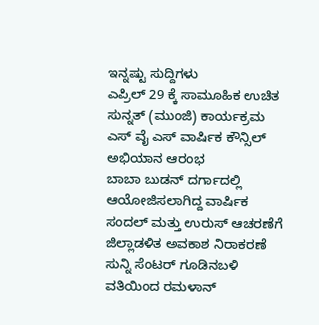ಇನ್ನಷ್ಟು ಸುದ್ದಿಗಳು
ಎಪ್ರಿಲ್ 29 ಕ್ಕೆ ಸಾಮೂಹಿಕ ಉಚಿತ ಸುನ್ನತ್ (ಮುಂಜಿ) ಕಾರ್ಯಕ್ರಮ
ಎಸ್ ವೈ ಎಸ್ ವಾರ್ಷಿಕ ಕೌನ್ಸಿಲ್ ಅಭಿಯಾನ ಆರಂಭ
ಬಾಬಾ ಬುಡನ್ ದರ್ಗಾದಲ್ಲಿ ಆಯೋಜಿಸಲಾಗಿದ್ದ ವಾರ್ಷಿಕ ಸಂದಲ್ ಮತ್ತು ಉರುಸ್ ಆಚರಣೆಗೆ ಜಿಲ್ಲಾಡಳಿತ ಅವಕಾಶ ನಿರಾಕರಣೆ
ಸುನ್ನಿ ಸೆಂಟರ್ ಗೂಡಿನಬಳಿ ವತಿಯಿಂದ ರಮಳಾನ್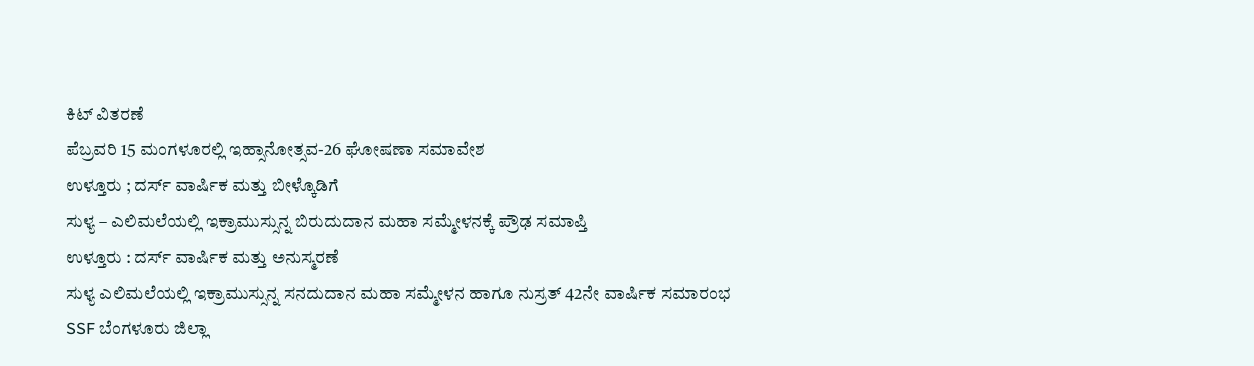ಕಿಟ್ ವಿತರಣೆ
ಪೆಬ್ರವರಿ 15 ಮಂಗಳೂರಲ್ಲಿ ಇಹ್ಸಾನೋತ್ಸವ-26 ಘೋಷಣಾ ಸಮಾವೇಶ
ಉಳ್ತೂರು ; ದರ್ಸ್ ವಾರ್ಷಿಕ ಮತ್ತು ಬೀಳ್ಕೊಡಿಗೆ
ಸುಳ್ಯ – ಎಲಿಮಲೆಯಲ್ಲಿ ಇಕ್ರಾಮುಸ್ಸುನ್ನ ಬಿರುದುದಾನ ಮಹಾ ಸಮ್ಮೇಳನಕ್ಕೆ ಪ್ರೌಢ ಸಮಾಪ್ತಿ
ಉಳ್ತೂರು : ದರ್ಸ್ ವಾರ್ಷಿಕ ಮತ್ತು ಅನುಸ್ಮರಣೆ
ಸುಳ್ಯ ಎಲಿಮಲೆಯಲ್ಲಿ ಇಕ್ರಾಮುಸ್ಸುನ್ನ ಸನದುದಾನ ಮಹಾ ಸಮ್ಮೇಳನ ಹಾಗೂ ನುಸ್ರತ್ 42ನೇ ವಾರ್ಷಿಕ ಸಮಾರಂಭ
SSF ಬೆಂಗಳೂರು ಜಿಲ್ಲಾ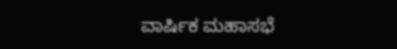ವಾರ್ಷಿಕ ಮಹಾಸಭೆ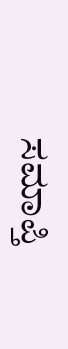ಸಮಾಪ್ತಿ